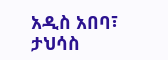አዲስ አበባ፣ ታህሳስ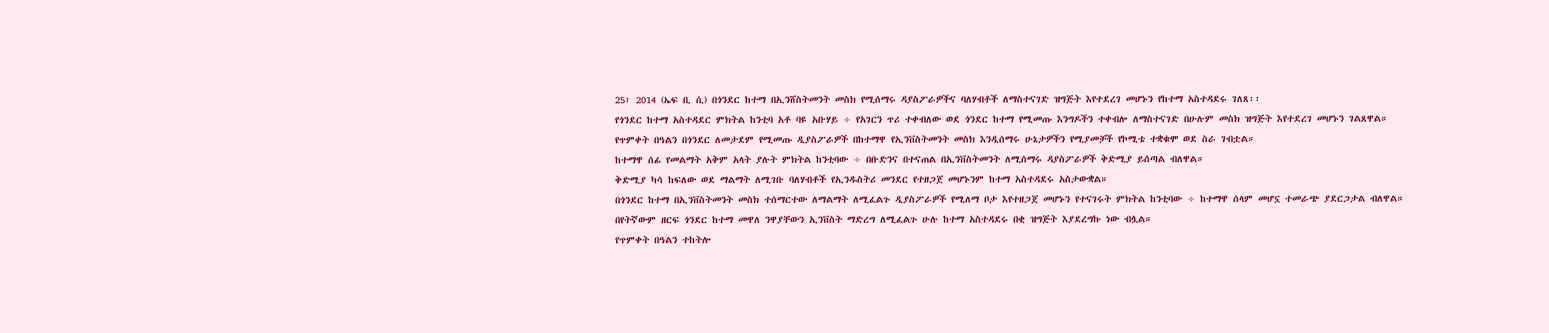25፣ 2014 (ኤፍ ቢ ሲ) በጎንደር ከተማ በኢንሸስትመንት መስክ የሚሰማሩ ዳያስፖራዎችና ባለሃብቶች ለማስተናገድ ዝግጅት እየተደረገ መሆኑን የከተማ አስተዳደሩ ገለጸ፡፡
የጎንደር ከተማ አስተዳደር ምክትል ከንቲባ አቶ ባዩ አቡሃይ ÷ የአገርን ጥሪ ተቀብለው ወደ ጎንደር ከተማ የሚመጡ እንግዶችን ተቀብሎ ለማስተናገድ በሁሉም መስክ ዝግጅት እየተደረገ መሆኑን ገልጸዋል።
የጥምቀት በዓልን በጎንደር ለመታደም የሚመጡ ዲያስፖራዎች በከተማዋ የኢንቨስትመንት መስክ እንዲሰማሩ ሁኔታዎችን የሚያመቻች የኮሚቴ ተቋቁሞ ወደ ስራ ገብቷል።
ከተማዋ ሰፊ የመልማት አቅም አላት ያሉት ምክትል ከንቲባው ÷ በቡድንና በተናጠል በኢንቨስትመንት ለሚሰማሩ ዳያስፖራዎች ቅድሚያ ይሰጣል ብለዋል።
ቅድሚያ ካሳ ከፍለው ወደ ማልማት ለሚገቡ ባለሃብቶች የኢንዱስትሪ መንደር የተዘጋጀ መሆኑንም ከተማ አስተዳደሩ አስታውቋል።
በጎንደር ከተማ በኢንቨስትመንት መስክ ተሰማርተው ለማልማት ለሚፈልጉ ዲያስፖራዎች የሚለማ ቦታ እየተዘጋጀ መሆኑን የተናገሩት ምክትል ከንቲባው ÷ ከተማዋ ሰላም መሆኗ ተመራጭ ያደርጋታል ብለዋል።
በየትኛውም ዘርፍ ጎንደር ከተማ መዋለ ንዋያቸውን ኢንቨስት ማድረግ ለሚፈልጉ ሁሉ ከተማ አስተዳደሩ በቂ ዝግጅት እያደረግኩ ነው ብሏል።
የጥምቀት በዓልን ተከትሎ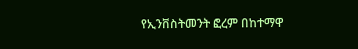የኢንቨስትመንት ፎረም በከተማዋ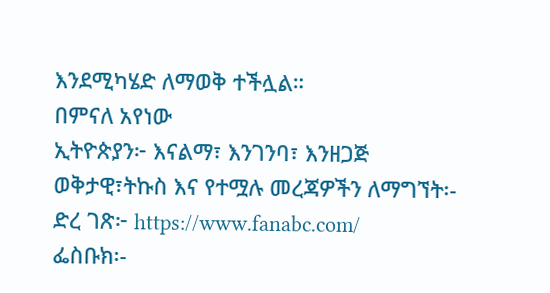እንደሚካሄድ ለማወቅ ተችሏል።
በምናለ አየነው
ኢትዮጵያን፦ እናልማ፣ እንገንባ፣ እንዘጋጅ
ወቅታዊ፣ትኩስ እና የተሟሉ መረጃዎችን ለማግኘት፡-
ድረ ገጽ፦ https://www.fanabc.com/
ፌስቡክ፡-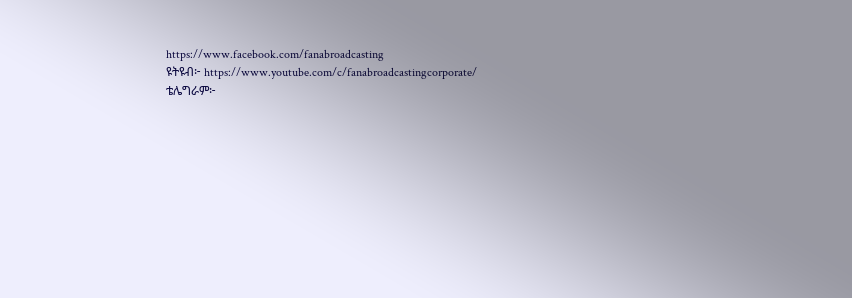https://www.facebook.com/fanabroadcasting
ዩትዩብ፦ https://www.youtube.com/c/fanabroadcastingcorporate/
ቴሌግራም፦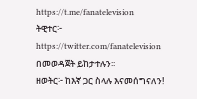https://t.me/fanatelevision
ትዊተር፦ https://twitter.com/fanatelevision በመወዳጀት ይከታተሉን፡፡
ዘወትር፦ ከእኛ ጋር ስላሉ እናመሰግናለን!